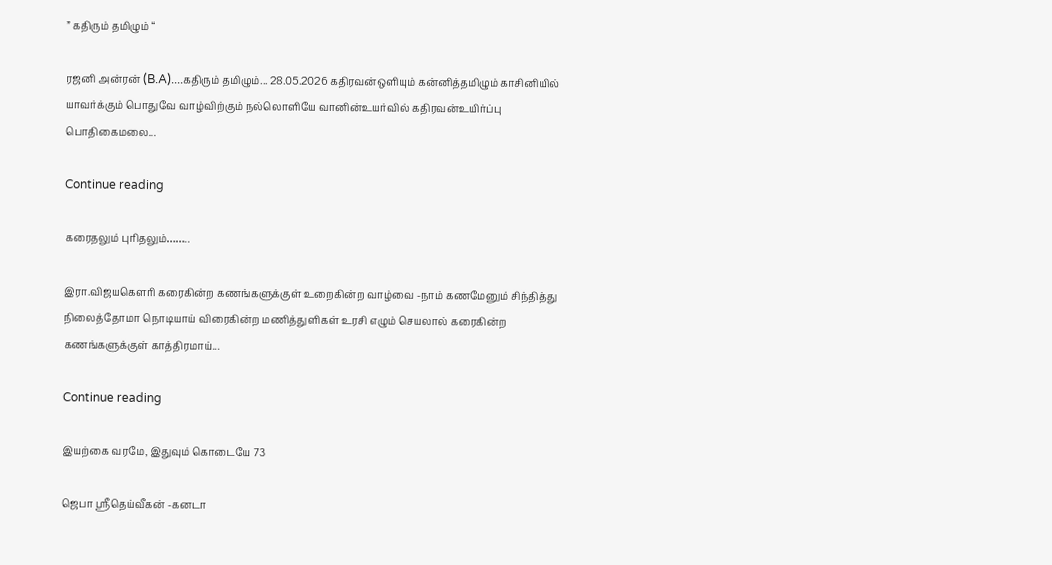” கதிரும் தமிழும் “

ரஜனி அன்ரன் (B.A)....கதிரும் தமிழும்... 28.05.2026 கதிரவன்ஒளியும் கன்னித்தமிழும் காசினியில் யாவர்க்கும் பொதுவே வாழ்விற்கும் நல்லொளியே வானின்உயர்வில் கதிரவன்உயிர்ப்பு பொதிகைமலை...

Continue reading

கரைதலும் புரிதலும்……..

இரா.விஜயகௌரி கரைகின்ற கணங்களுக்குள் உறைகின்ற வாழ்வை -நாம் கணமேனும் சிந்தித்து நிலைத்தோமா நொடியாய் விரைகின்ற மணித்துளிகள் உரசி எழும் செயலால் கரைகின்ற கணங்களுக்குள் காத்திரமாய்...

Continue reading

இயற்கை வரமே, இதுவும் கொடையே 73

ஜெபா ஸ்ரீதெய்வீகன் -கனடா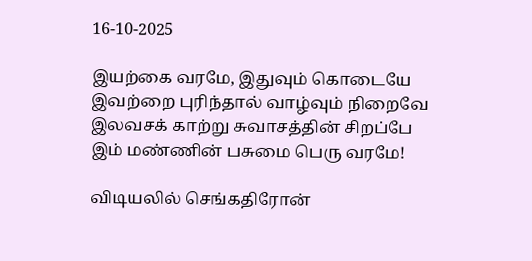16-10-2025

இயற்கை வரமே, இதுவும் கொடையே
இவற்றை புரிந்தால் வாழ்வும் நிறைவே
இலவசக் காற்று சுவாசத்தின் சிறப்பே
இம் மண்ணின் பசுமை பெரு வரமே!

விடியலில் செங்கதிரோன்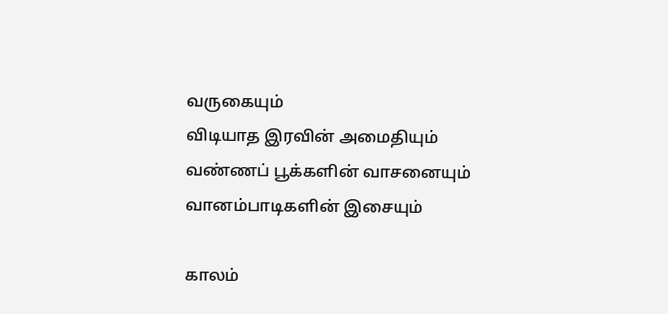வருகையும்
விடியாத இரவின் அமைதியும்
வண்ணப் பூக்களின் வாசனையும்
வானம்பாடிகளின் இசையும்

காலம்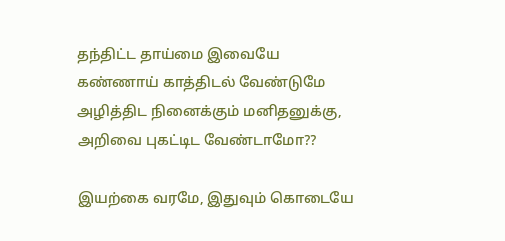தந்திட்ட தாய்மை இவையே
கண்ணாய் காத்திடல் வேண்டுமே
அழித்திட நினைக்கும் மனிதனுக்கு,
அறிவை புகட்டிட வேண்டாமோ??

இயற்கை வரமே, இதுவும் கொடையே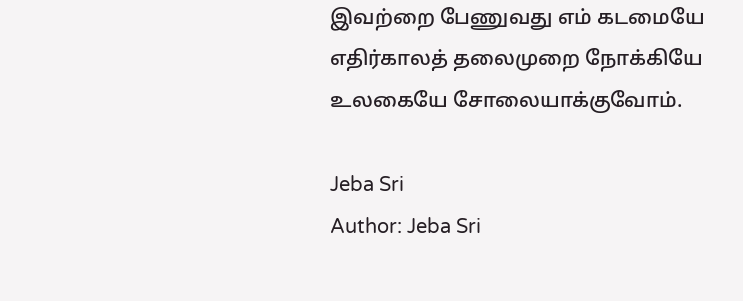இவற்றை பேணுவது எம் கடமையே
எதிர்காலத் தலைமுறை நோக்கியே
உலகையே சோலையாக்குவோம்.

Jeba Sri
Author: Jeba Sri